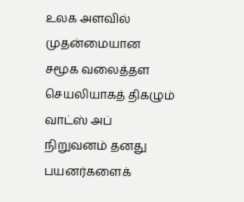உலக அளவில் முதன்மையான சமூக வலைத்தள செயலியாகத் திகழும் வாட்ஸ் அப் நிறுவனம் தனது பயனர்களைக்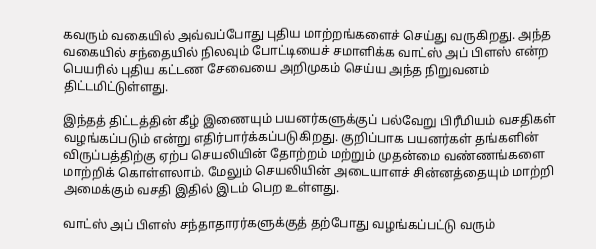கவரும் வகையில் அவ்வப்போது புதிய மாற்றங்களைச் செய்து வருகிறது. அந்த வகையில் சந்தையில் நிலவும் போட்டியைச் சமாளிக்க வாட்ஸ் அப் பிளஸ் என்ற பெயரில் புதிய கட்டண சேவையை அறிமுகம் செய்ய அந்த நிறுவனம் திட்டமிட்டுள்ளது.

இந்தத் திட்டத்தின் கீழ் இணையும் பயனர்களுக்குப் பல்வேறு பிரீமியம் வசதிகள் வழங்கப்படும் என்று எதிர்பார்க்கப்படுகிறது. குறிப்பாக பயனர்கள் தங்களின் விருப்பத்திற்கு ஏற்ப செயலியின் தோற்றம் மற்றும் முதன்மை வண்ணங்களை மாற்றிக் கொள்ளலாம். மேலும் செயலியின் அடையாளச் சின்னத்தையும் மாற்றி அமைக்கும் வசதி இதில் இடம் பெற உள்ளது.

வாட்ஸ் அப் பிளஸ் சந்தாதாரர்களுக்குத் தற்போது வழங்கப்பட்டு வரும்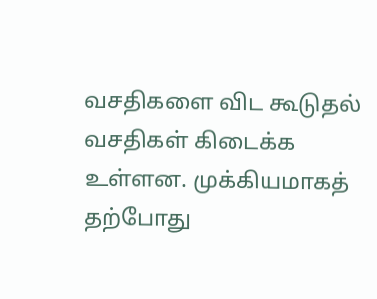வசதிகளை விட கூடுதல் வசதிகள் கிடைக்க உள்ளன. முக்கியமாகத் தற்போது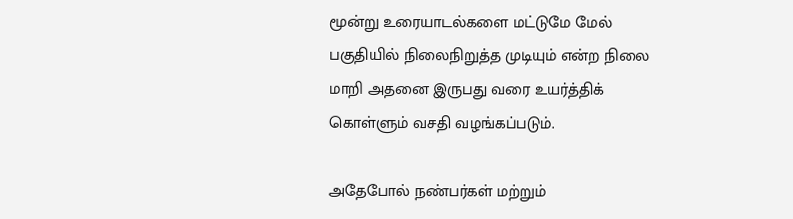மூன்று உரையாடல்களை மட்டுமே மேல் பகுதியில் நிலைநிறுத்த முடியும் என்ற நிலை மாறி அதனை இருபது வரை உயர்த்திக் கொள்ளும் வசதி வழங்கப்படும்.

அதேபோல் நண்பர்கள் மற்றும்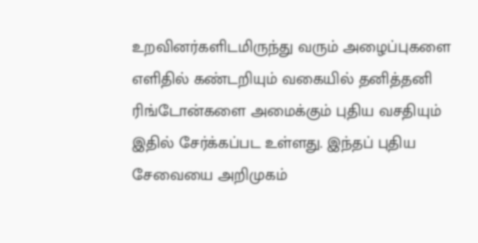உறவினர்களிடமிருந்து வரும் அழைப்புகளை எளிதில் கண்டறியும் வகையில் தனித்தனி ரிங்டோன்களை அமைக்கும் புதிய வசதியும் இதில் சேர்க்கப்பட உள்ளது. இந்தப் புதிய சேவையை அறிமுகம்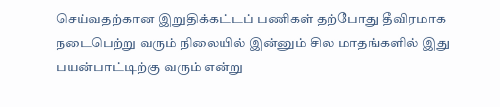செய்வதற்கான இறுதிக்கட்டப் பணிகள் தற்போது தீவிரமாக நடைபெற்று வரும் நிலையில் இன்னும் சில மாதங்களில் இது பயன்பாட்டிற்கு வரும் என்று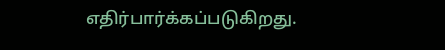எதிர்பார்க்கப்படுகிறது.